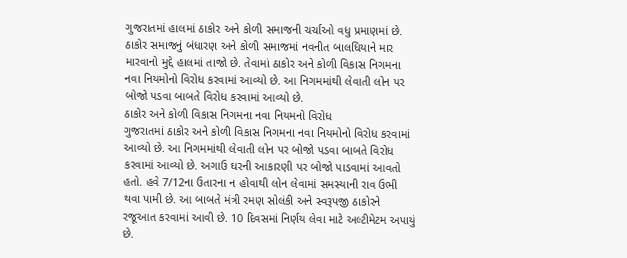ગુજરાતમાં હાલમાં ઠાકોર અને કોળી સમાજની ચર્ચાઓ વધુ પ્રમાણમાં છે. ઠાકોર સમાજનું બંધારણ અને કોળી સમાજમાં નવનીત બાલધિયાને માર મારવાનો મુદ્દે હાલમાં તાજો છે. તેવામાં ઠાકોર અને કોળી વિકાસ નિગમના નવા નિયમોનો વિરોધ કરવામાં આવ્યો છે. આ નિગમમાંથી લેવાતી લોન પર બોજો પડવા બાબતે વિરોધ કરવામાં આવ્યો છે.
ઠાકોર અને કોળી વિકાસ નિગમના નવા નિયમનો વિરોધ
ગુજરાતમાં ઠાકોર અને કોળી વિકાસ નિગમના નવા નિયમોનો વિરોધ કરવામાં આવ્યો છે. આ નિગમમાંથી લેવાતી લોન પર બોજો પડવા બાબતે વિરોધ કરવામાં આવ્યો છે. અગાઉ ઘરની આકારણી પર બોજો પાડવામાં આવતો હતો. હવે 7/12ના ઉતારના ન હોવાથી લોન લેવામાં સમસ્યાની રાવ ઉભી થવા પામી છે. આ બાબતે મંત્રી રમણ સોલંકી અને સ્વરૂપજી ઠાકોરને રજૂઆત કરવામાં આવી છે. 10 દિવસમાં નિર્ણય લેવા માટે અલ્ટીમેટમ અપાયું છે.